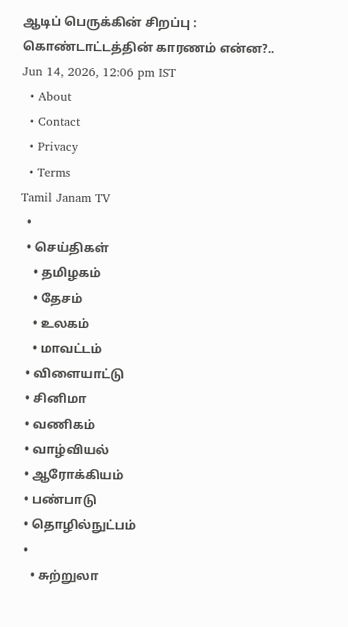ஆடிப் பெருக்கின் சிறப்பு : கொண்டாட்டத்தின் காரணம் என்ன?..
Jun 14, 2026, 12:06 pm IST
  • About
  • Contact
  • Privacy
  • Terms
Tamil Janam TV
  •
  • செய்திகள்
    • தமிழகம்
    • தேசம்
    • உலகம்
    • மாவட்டம்
  • விளையாட்டு
  • சினிமா
  • வணிகம்
  • வாழ்வியல்
  • ஆரோக்கியம்
  • பண்பாடு
  • தொழில்நுட்பம்
  •
    • சுற்றுலா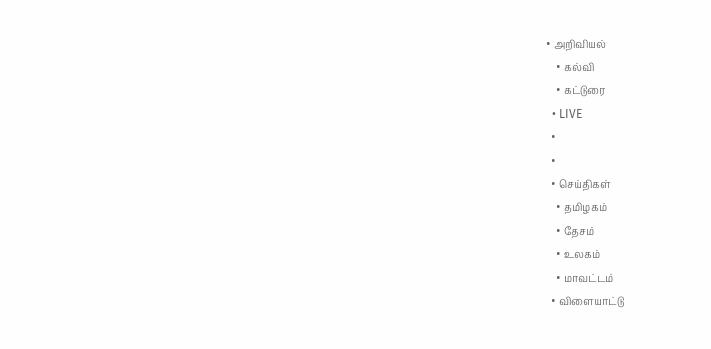• அறிவியல்
    • கல்வி
    • கட்டுரை
  • LIVE
  •
  •
  • செய்திகள்
    • தமிழகம்
    • தேசம்
    • உலகம்
    • மாவட்டம்
  • விளையாட்டு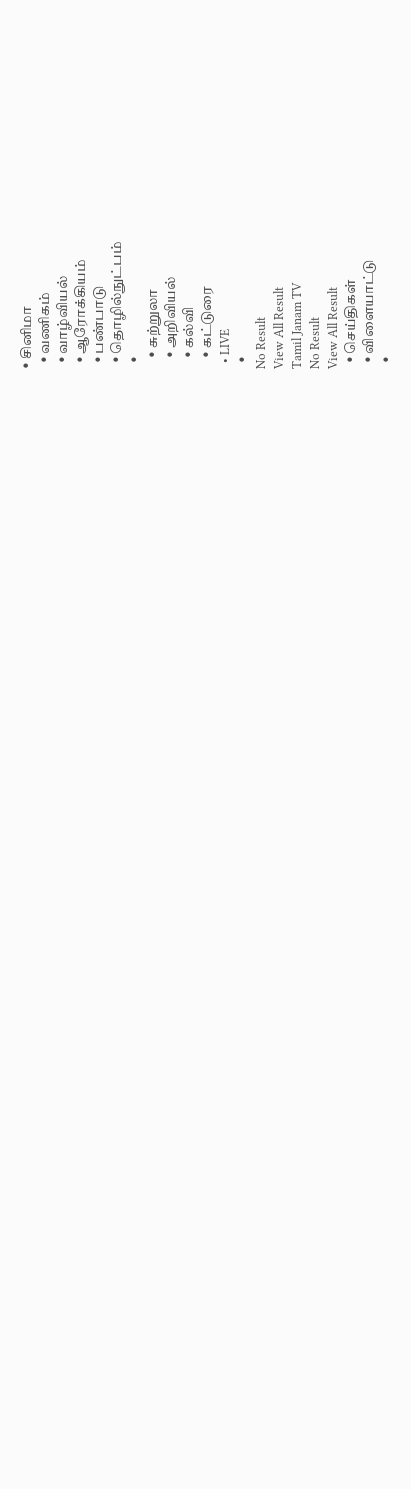• சினிமா
  • வணிகம்
  • வாழ்வியல்
  • ஆரோக்கியம்
  • பண்பாடு
  • தொழில்நுட்பம்
  •
    • சுற்றுலா
    • அறிவியல்
    • கல்வி
    • கட்டுரை
  • LIVE
  •
No Result
View All Result
Tamil Janam TV
No Result
View All Result
  • செய்திகள்
  • விளையாட்டு
  •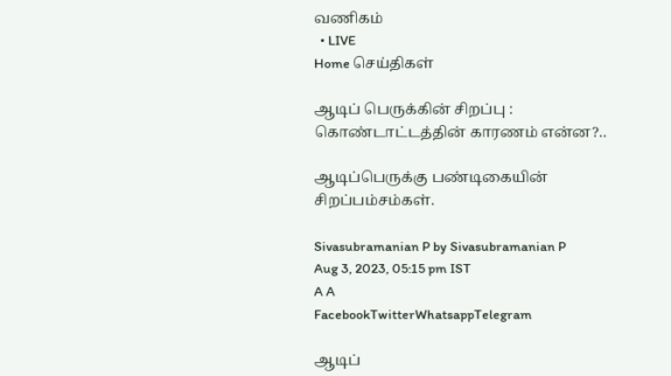வணிகம்
  • LIVE
Home செய்திகள்

ஆடிப் பெருக்கின் சிறப்பு : கொண்டாட்டத்தின் காரணம் என்ன?..

ஆடிப்பெருக்கு பண்டிகையின் சிறப்பம்சம்கள்.

Sivasubramanian P by Sivasubramanian P
Aug 3, 2023, 05:15 pm IST
A A
FacebookTwitterWhatsappTelegram

ஆடிப்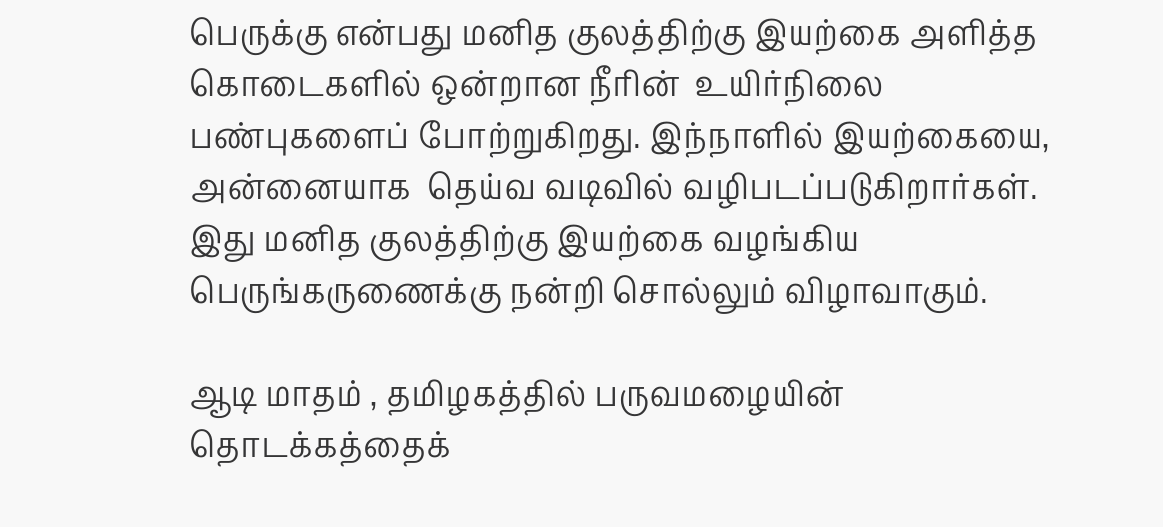பெருக்கு என்பது மனித குலத்திற்கு இயற்கை அளித்த கொடைகளில் ஒன்றான நீரின்  உயிர்நிலை பண்புகளைப் போற்றுகிறது. இந்நாளில் இயற்கையை, அன்னையாக  தெய்வ வடிவில் வழிபடப்படுகிறார்கள். இது மனித குலத்திற்கு இயற்கை வழங்கிய பெருங்கருணைக்கு நன்றி சொல்லும் விழாவாகும்.

ஆடி மாதம் , தமிழகத்தில் பருவமழையின் தொடக்கத்தைக்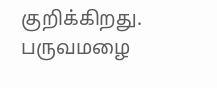குறிக்கிறது. பருவமழை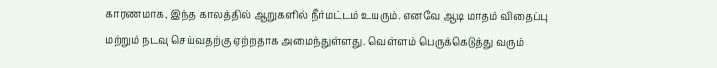காரணமாக, இந்த காலத்தில் ஆறுகளில் நீர்மட்டம் உயரும். எனவே ஆடி மாதம் விதைப்பு மற்றும் நடவு செய்வதற்கு ஏற்றதாக அமைந்துள்ளது. வெள்ளம் பெருக்கெடுத்து வரும்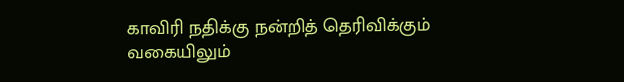காவிரி நதிக்கு நன்றித் தெரிவிக்கும் வகையிலும்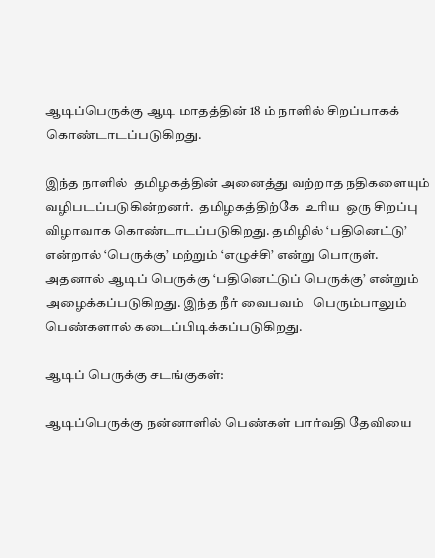ஆடிப்பெருக்கு ஆடி மாதத்தின் 18 ம் நாளில் சிறப்பாகக் கொண்டாடப்படுகிறது.

இந்த நாளில்  தமிழகத்தின் அனைத்து வற்றாத நதிகளையும் வழிபடப்படுகின்றனர்.  தமிழகத்திற்கே  உரிய  ஒரு சிறப்பு விழாவாக கொண்டாடப்படுகிறது. தமிழில் ‘பதினெட்டு’ என்றால் ‘பெருக்கு’ மற்றும் ‘எழுச்சி’ என்று பொருள்.  அதனால் ஆடிப் பெருக்கு ‘பதினெட்டுப் பெருக்கு’ என்றும் அழைக்கப்படுகிறது. இந்த நீர் வைபவம்   பெரும்பாலும் பெண்களால் கடைப்பிடிக்கப்படுகிறது.

ஆடிப் பெருக்கு சடங்குகள்:

ஆடிப்பெருக்கு நன்னாளில் பெண்கள் பார்வதி தேவியை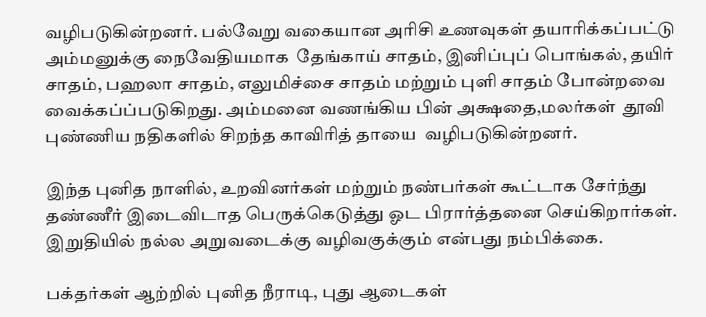வழிபடுகின்றனர். பல்வேறு வகையான அரிசி உணவுகள் தயாரிக்கப்பட்டு அம்மனுக்கு நைவேதியமாக  தேங்காய் சாதம், இனிப்புப் பொங்கல், தயிர் சாதம், பஹலா சாதம், எலுமிச்சை சாதம் மற்றும் புளி சாதம் போன்றவை வைக்கப்ப்படுகிறது. அம்மனை வணங்கிய பின் அக்ஷதை,மலர்கள்  தூவி புண்ணிய நதிகளில் சிறந்த காவிரித் தாயை  வழிபடுகின்றனர்.

இந்த புனித நாளில், உறவினர்கள் மற்றும் நண்பர்கள் கூட்டாக சேர்ந்து தண்ணீர் இடைவிடாத பெருக்கெடுத்து ஓட பிரார்த்தனை செய்கிறார்கள். இறுதியில் நல்ல அறுவடைக்கு வழிவகுக்கும் என்பது நம்பிக்கை.

பக்தர்கள் ஆற்றில் புனித நீராடி, புது ஆடைகள்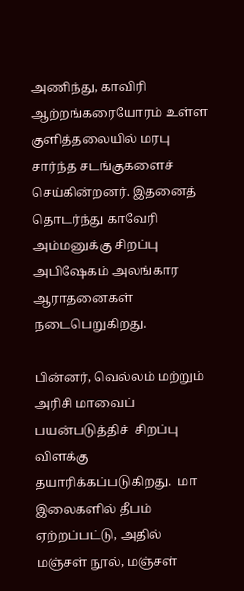அணிந்து, காவிரி ஆற்றங்கரையோரம் உள்ள குளித்தலையில் மரபு சார்ந்த சடங்குகளைச்  செய்கின்றனர். இதனைத் தொடர்ந்து காவேரி அம்மனுக்கு சிறப்பு அபிஷேகம் அலங்கார ஆராதனைகள்  நடைபெறுகிறது.

பின்னர், வெல்லம் மற்றும் அரிசி மாவைப் பயன்படுத்திச்  சிறப்பு விளக்கு தயாரிக்கப்படுகிறது.  மா இலைகளில் தீபம் ஏற்றப்பட்டு, அதில் மஞ்சள் நூல், மஞ்சள்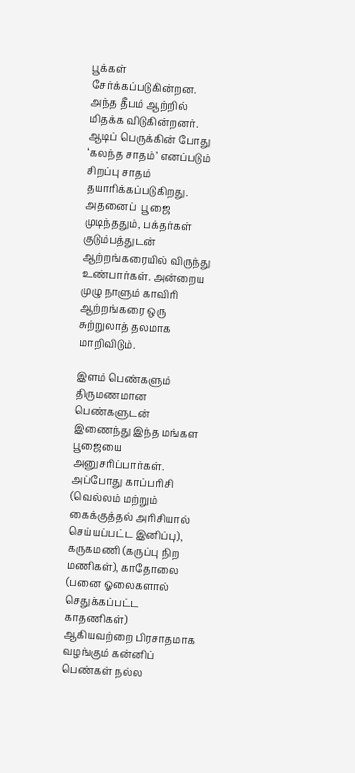பூக்கள் சேர்க்கப்படுகின்றன. அந்த தீபம் ஆற்றில் மிதக்க விடுகின்றனர்.
ஆடிப் பெருக்கின் போது ‘கலந்த சாதம்’ எனப்படும் சிறப்பு சாதம் தயாரிக்கப்படுகிறது. அதனைப்  பூஜை முடிந்ததும், பக்தர்கள் குடும்பத்துடன் ஆற்றங்கரையில் விருந்து உண்பார்கள். அன்றைய முழு நாளும் காவிரி ஆற்றங்கரை ஒரு சுற்றுலாத் தலமாக மாறிவிடும்.

இளம் பெண்களும் திருமணமான பெண்களுடன் இணைந்து இந்த மங்கள பூஜையை அனுசரிப்பார்கள். அப்போது காப்பரிசி (வெல்லம் மற்றும் கைக்குத்தல் அரிசியால் செய்யப்பட்ட இனிப்பு), கருகமணி (கருப்பு நிற மணிகள்), காதோலை (பனை ஓலைகளால் செதுக்கப்பட்ட காதணிகள்) ஆகியவற்றை பிரசாதமாக வழங்கும் கன்னிப் பெண்கள் நல்ல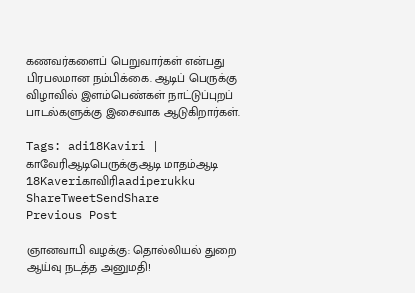கணவர்களைப் பெறுவார்கள் என்பது பிரபலமான நம்பிக்கை. ஆடிப் பெருக்கு விழாவில் இளம்பெண்கள் நாட்டுப்புறப் பாடல்களுக்கு இசைவாக ஆடுகிறார்கள்.

Tags: adi18Kaviri | காவேரிஆடிபெருக்குஆடி மாதம்ஆடி 18Kaveriகாவிரிaadiperukku
ShareTweetSendShare
Previous Post

ஞானவாபி வழக்கு: தொல்லியல் துறை ஆய்வு நடத்த அனுமதி!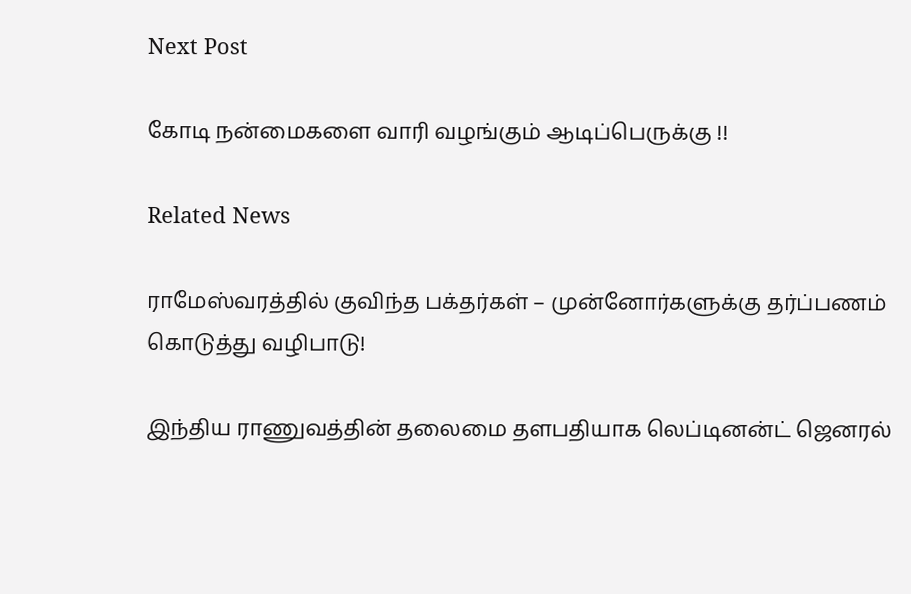Next Post

கோடி நன்மைகளை வாரி வழங்கும் ஆடிப்பெருக்கு !!

Related News

ராமேஸ்வரத்தில் குவிந்த பக்தர்கள் – முன்னோர்களுக்கு தர்ப்பணம் கொடுத்து வழிபாடு!

இந்திய ராணுவத்தின் தலைமை தளபதியாக லெப்டினன்ட் ஜெனரல்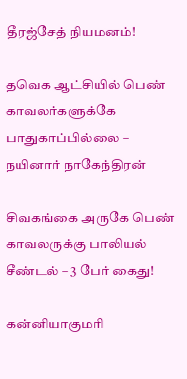தீரஜ்சேத் நியமனம்!

தவெக ஆட்சியில் பெண் காவலர்களுக்கே பாதுகாப்பில்லை – நயினார் நாகேந்திரன்

சிவகங்கை அருகே பெண் காவலருக்கு பாலியல் சீண்டல் – 3 பேர் கைது!

கன்னியாகுமரி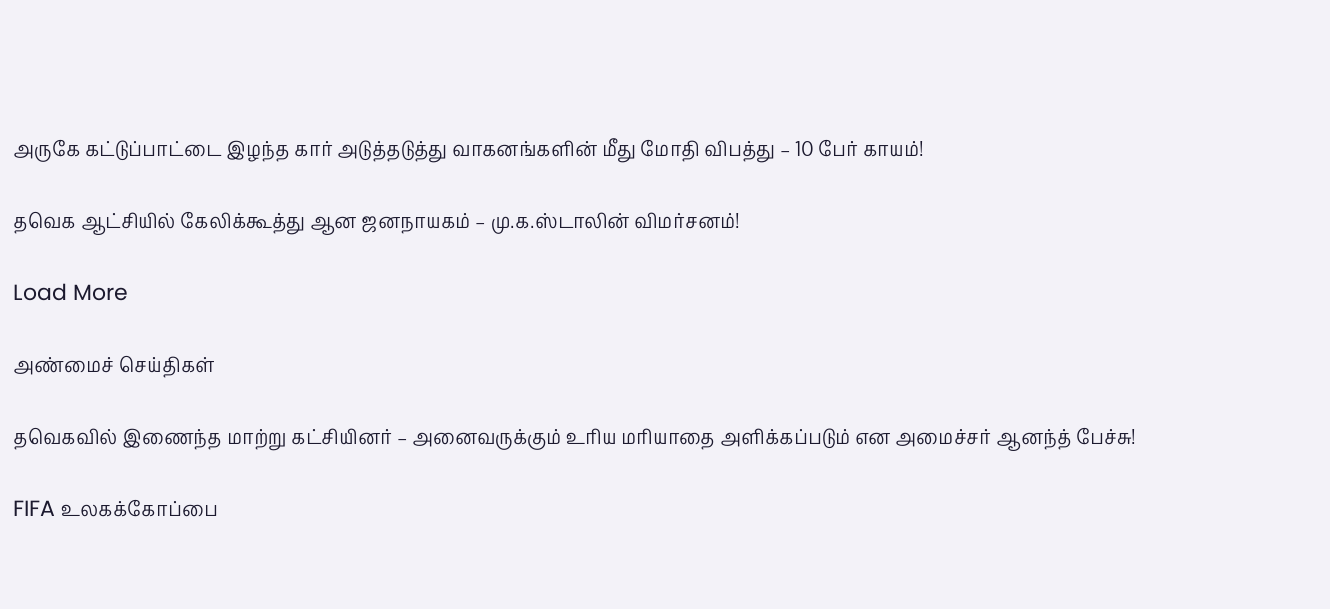அருகே கட்டுப்பாட்டை இழந்த கார் அடுத்தடுத்து வாகனங்களின் மீது மோதி விபத்து – 10 பேர் காயம்!

தவெக ஆட்சியில் கேலிக்கூத்து ஆன ஜனநாயகம் – மு.க.ஸ்டாலின் விமர்சனம்!

Load More

அண்மைச் செய்திகள்

தவெகவில் இணைந்த மாற்று கட்சியினர் – அனைவருக்கும் உரிய மரியாதை அளிக்கப்படும் என அமைச்சர் ஆனந்த் பேச்சு!

FIFA உலகக்கோப்பை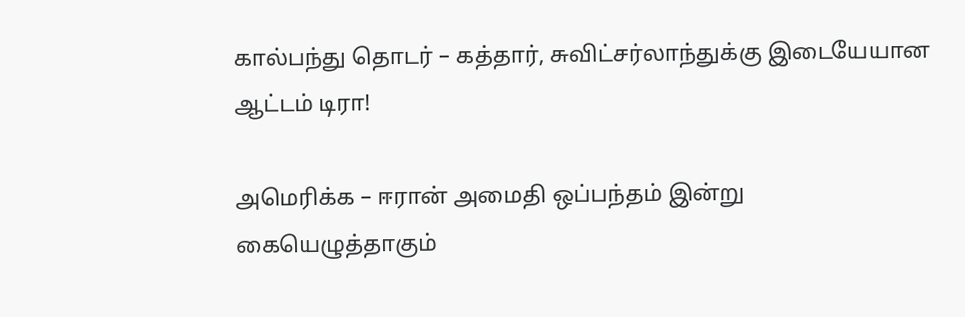கால்பந்து தொடர் – கத்தார், சுவிட்சர்லாந்துக்கு இடையேயான ஆட்டம் டிரா!

அமெரிக்க – ஈரான் அமைதி ஒப்பந்தம் இன்று கையெழுத்தாகும்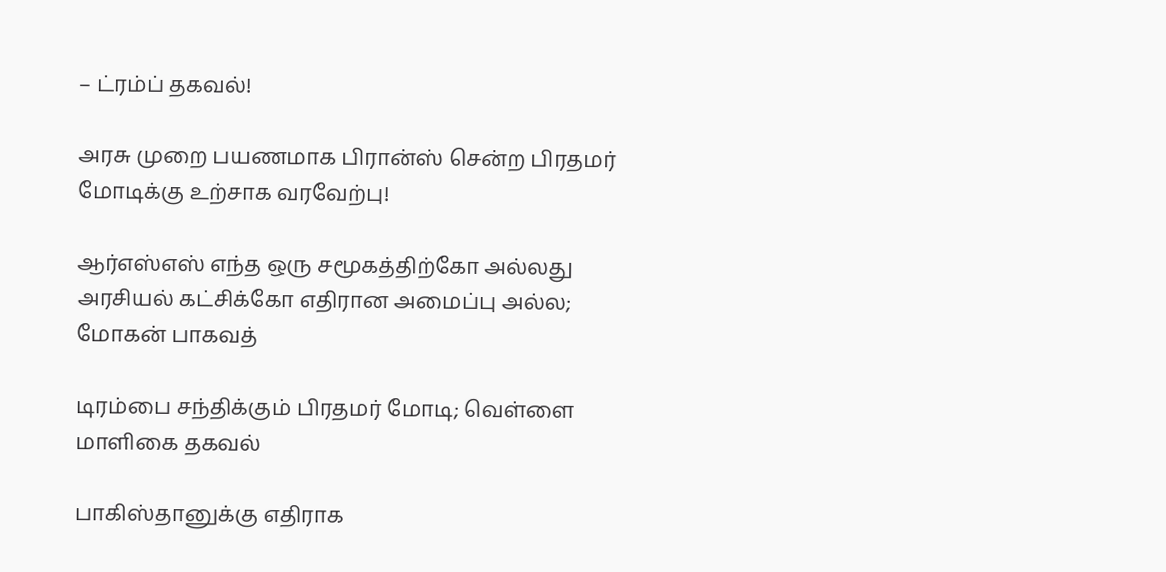– ட்ரம்ப் தகவல்!

அரசு முறை பயணமாக பிரான்ஸ் சென்ற பிரதமர் மோடிக்கு உற்சாக வரவேற்பு!

ஆர்எஸ்எஸ் எந்த ஒரு சமூகத்திற்கோ அல்லது அரசியல் கட்சிக்கோ எதிரான அமைப்பு அல்ல; மோகன் பாகவத்

டிரம்பை சந்திக்கும் பிரதமர் மோடி; வெள்ளை மாளிகை தகவல்

பாகிஸ்தானுக்கு எதிராக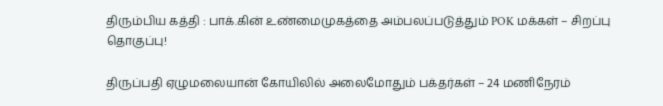திரும்பிய கத்தி : பாக்.கின் உண்மைமுகத்தை அம்பலப்படுத்தும் POK மக்கள் – சிறப்பு தொகுப்பு!

திருப்பதி ஏழுமலையான் கோயிலில் அலைமோதும் பக்தர்கள் – 24 மணிநேரம்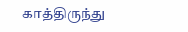காத்திருந்து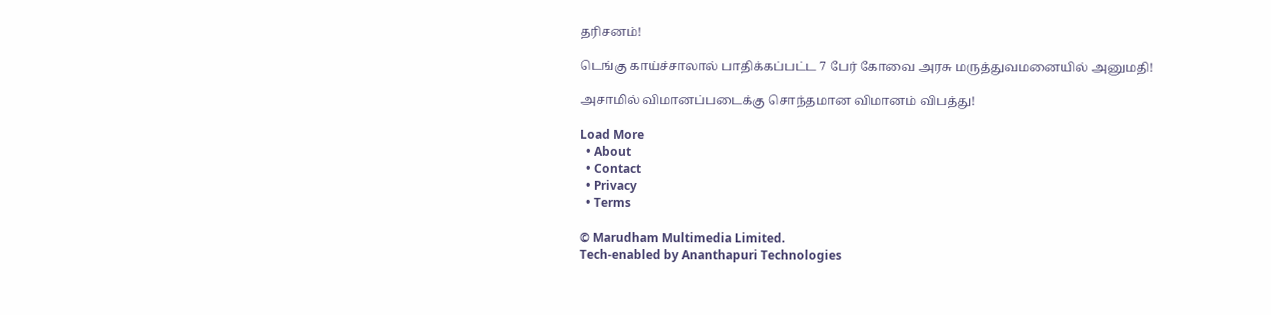தரிசனம்!

டெங்கு காய்ச்சாலால் பாதிக்கப்பட்ட 7 பேர் கோவை அரசு மருத்துவமனையில் அனுமதி!

அசாமில் விமானப்படைக்கு சொந்தமான விமானம் விபத்து!

Load More
  • About
  • Contact
  • Privacy
  • Terms

© Marudham Multimedia Limited.
Tech-enabled by Ananthapuri Technologies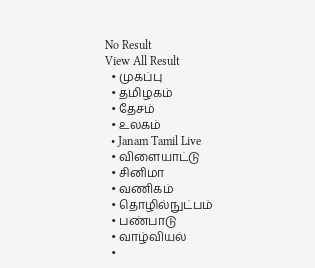No Result
View All Result
  • முகப்பு
  • தமிழகம்
  • தேசம்
  • உலகம்
  • Janam Tamil Live
  • விளையாட்டு
  • சினிமா
  • வணிகம்
  • தொழில்நுட்பம்
  • பண்பாடு
  • வாழ்வியல்
  •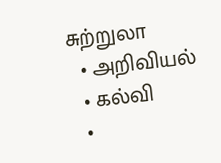சுற்றுலா
  • அறிவியல்
  • கல்வி
  •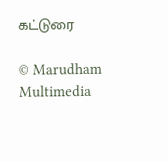கட்டுரை

© Marudham Multimedia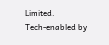Limited.
Tech-enabled by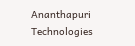Ananthapuri Technologies